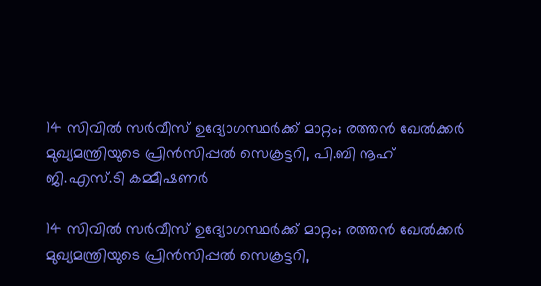14 സിവില്‍ സര്‍വീസ് ഉദ്യോഗസ്ഥര്‍ക്ക് മാറ്റം; രത്തന്‍ ഖേല്‍ക്കര്‍ മുഖ്യമന്ത്രിയുടെ പ്രിന്‍സിപ്പല്‍ സെക്രട്ടറി, പി.ബി നൂഹ് ജി.എസ്.ടി കമ്മീഷണര്‍

14 സിവില്‍ സര്‍വീസ് ഉദ്യോഗസ്ഥര്‍ക്ക് മാറ്റം; രത്തന്‍ ഖേല്‍ക്കര്‍ മുഖ്യമന്ത്രിയുടെ പ്രിന്‍സിപ്പല്‍ സെക്രട്ടറി,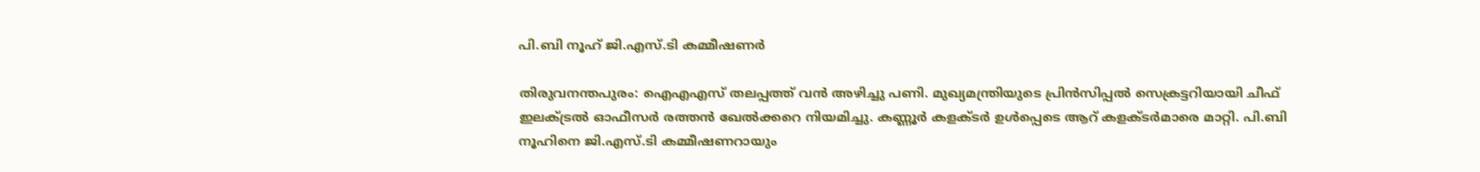പി.ബി നൂഹ് ജി.എസ്.ടി കമ്മീഷണര്‍

തിരുവനന്തപുരം: ഐഎഎസ് തലപ്പത്ത് വന്‍ അഴിച്ചു പണി. മുഖ്യമന്ത്രിയുടെ പ്രിന്‍സിപ്പല്‍ സെക്രട്ടറിയായി ചീഫ് ഇലക്ട്രല്‍ ഓഫീസര്‍ രത്തന്‍ ഖേല്‍ക്കറെ നിയമിച്ചു. കണ്ണൂര്‍ കളക്ടര്‍ ഉള്‍പ്പെടെ ആറ് കളക്ടര്‍മാരെ മാറ്റി. പി.ബി നൂഹിനെ ജി.എസ്.ടി കമ്മീഷണറായും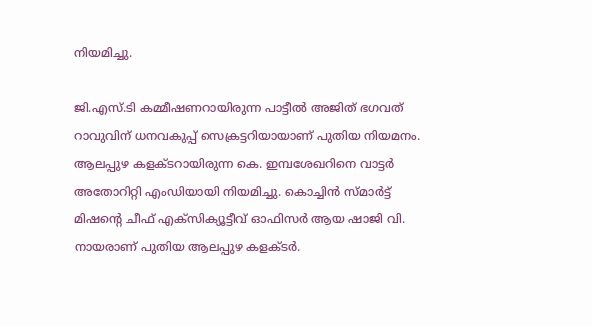നിയമിച്ചു.

ജി.എസ്.ടി കമ്മീഷണറായിരുന്ന പാട്ടീല്‍ അജിത് ഭഗവത് റാവുവിന് ധനവകുപ്പ് സെക്രട്ടറിയായാണ് പുതിയ നിയമനം. ആലപ്പുഴ കളക്ടറായിരുന്ന കെ. ഇമ്പശേഖറിനെ വാട്ടര്‍ അതോറിറ്റി എംഡിയായി നിയമിച്ചു. കൊച്ചിന്‍ സ്മാര്‍ട്ട് മിഷന്റെ ചീഫ് എക്സിക്യൂട്ടീവ് ഓഫിസര്‍ ആയ ഷാജി വി. നായരാണ് പുതിയ ആലപ്പുഴ കളക്ടര്‍.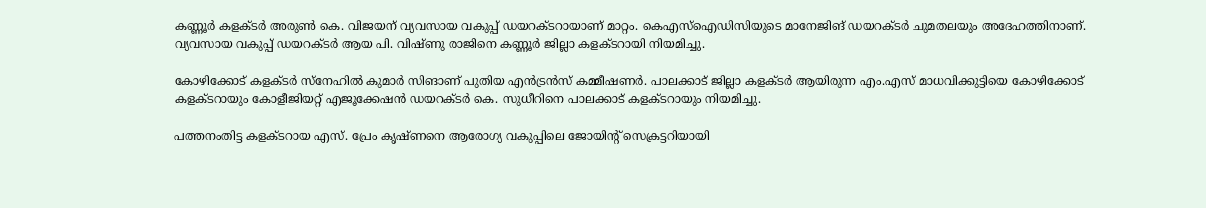കണ്ണൂര്‍ കളക്ടര്‍ അരുണ്‍ കെ. വിജയന് വ്യവസായ വകുപ്പ് ഡയറക്ടറായാണ് മാറ്റം. കെഎസ്‌ഐഡിസിയുടെ മാനേജിങ് ഡയറക്ടര്‍ ചുമതലയും അദേഹത്തിനാണ്. വ്യവസായ വകുപ്പ് ഡയറക്ടര്‍ ആയ പി. വിഷ്ണു രാജിനെ കണ്ണൂര്‍ ജില്ലാ കളക്ടറായി നിയമിച്ചു.

കോഴിക്കോട് കളക്ടര്‍ സ്‌നേഹില്‍ കുമാര്‍ സിങാണ് പുതിയ എന്‍ട്രന്‍സ് കമ്മീഷണര്‍. പാലക്കാട് ജില്ലാ കളക്ടര്‍ ആയിരുന്ന എം.എസ് മാധവിക്കുട്ടിയെ കോഴിക്കോട് കളക്ടറായും കോളീജിയറ്റ് എജൂക്കേഷന്‍ ഡയറക്ടര്‍ കെ. സുധീറിനെ പാലക്കാട് കളക്ടറായും നിയമിച്ചു.

പത്തനംതിട്ട കളക്ടറായ എസ്. പ്രേം കൃഷ്ണനെ ആരോഗ്യ വകുപ്പിലെ ജോയിന്റ് സെക്രട്ടറിയായി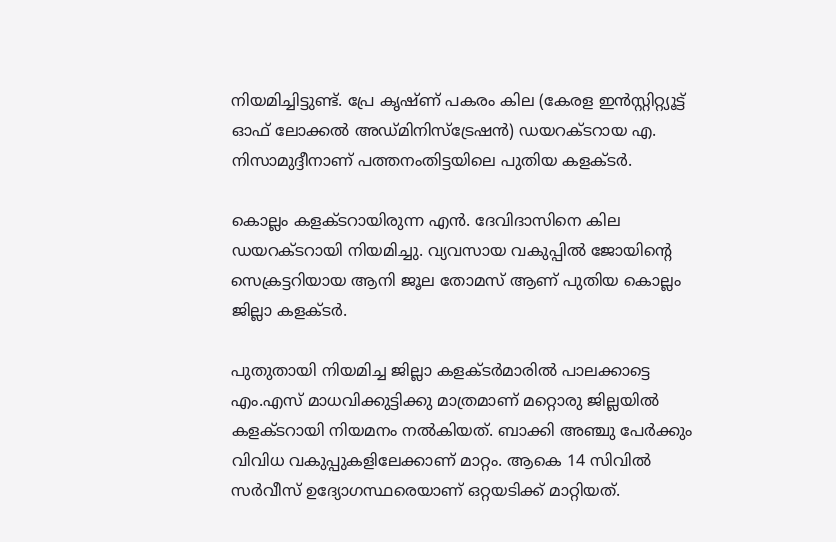നിയമിച്ചിട്ടുണ്ട്. പ്രേ കൃഷ്ണ് പകരം കില (കേരള ഇന്‍സ്റ്റിറ്റ്യൂട്ട് ഓഫ് ലോക്കല്‍ അഡ്മിനിസ്ട്രേഷന്‍) ഡയറക്ടറായ എ. നിസാമുദ്ദീനാണ് പത്തനംതിട്ടയിലെ പുതിയ കളക്ടര്‍.

കൊല്ലം കളക്ടറായിരുന്ന എന്‍. ദേവിദാസിനെ കില ഡയറക്ടറായി നിയമിച്ചു. വ്യവസായ വകുപ്പില്‍ ജോയിന്റെ സെക്രട്ടറിയായ ആനി ജൂല തോമസ് ആണ് പുതിയ കൊല്ലം ജില്ലാ കളക്ടര്‍.

പുതുതായി നിയമിച്ച ജില്ലാ കളക്ടര്‍മാരില്‍ പാലക്കാട്ടെ എം.എസ് മാധവിക്കുട്ടിക്കു മാത്രമാണ് മറ്റൊരു ജില്ലയില്‍ കളക്ടറായി നിയമനം നല്‍കിയത്. ബാക്കി അഞ്ചു പേര്‍ക്കും വിവിധ വകുപ്പുകളിലേക്കാണ് മാറ്റം. ആകെ 14 സിവില്‍ സര്‍വീസ് ഉദ്യോഗസ്ഥരെയാണ് ഒറ്റയടിക്ക് മാറ്റിയത്.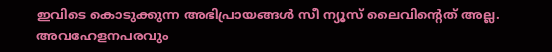ഇവിടെ കൊടുക്കുന്ന അഭിപ്രായങ്ങള്‍ സീ ന്യൂസ് ലൈവിന്റെത് അല്ല. അവഹേളനപരവും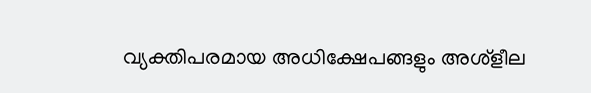വ്യക്തിപരമായ അധിക്ഷേപങ്ങളും അശ്‌ളീല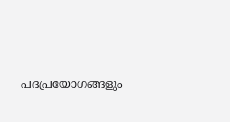പദപ്രയോഗങ്ങളും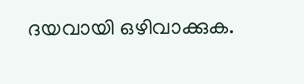ദയവായി ഒഴിവാക്കുക.